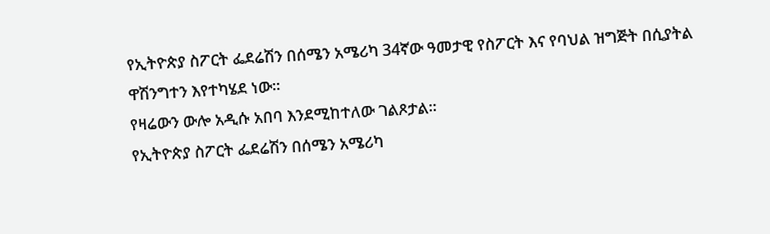የኢትዮጵያ ስፖርት ፌደሬሽን በሰሜን አሜሪካ 34ኛው ዓመታዊ የስፖርት እና የባህል ዝግጅት በሲያትል ዋሽንግተን እየተካሄደ ነው፡፡
የዛሬውን ውሎ አዲሱ አበባ እንደሚከተለው ገልጾታል፡፡
የኢትዮጵያ ስፖርት ፌደሬሽን በሰሜን አሜሪካ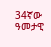34ኛው ዓመታዊ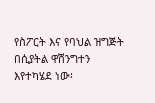የስፖርት እና የባህል ዝግጅት በሲያትል ዋሽንግተን እየተካሄደ ነው፡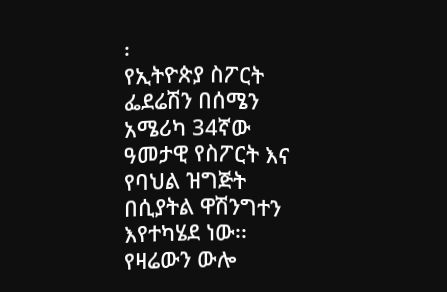፡
የኢትዮጵያ ስፖርት ፌደሬሽን በሰሜን አሜሪካ 34ኛው ዓመታዊ የስፖርት እና የባህል ዝግጅት በሲያትል ዋሽንግተን እየተካሄደ ነው፡፡
የዛሬውን ውሎ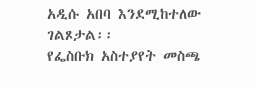አዲሱ አበባ እንደሚከተለው ገልጾታል፡፡
የፌስቡክ አስተያየት መስጫ